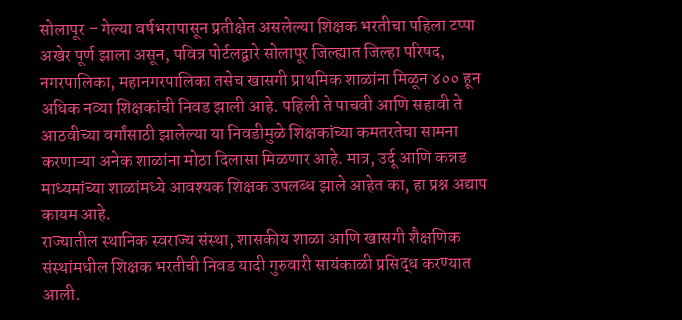सोलापूर – गेल्या वर्षभरापासून प्रतीक्षेत असलेल्या शिक्षक भरतीचा पहिला टप्पा अखेर पूर्ण झाला असून, पवित्र पोर्टलद्वारे सोलापूर जिल्ह्यात जिल्हा परिषद, नगरपालिका, महानगरपालिका तसेच खासगी प्राथमिक शाळांना मिळून ४०० हून अधिक नव्या शिक्षकांची निवड झाली आहे. पहिली ते पाचवी आणि सहावी ते आठवीच्या वर्गांसाठी झालेल्या या निवडीमुळे शिक्षकांच्या कमतरतेचा सामना करणाऱ्या अनेक शाळांना मोठा दिलासा मिळणार आहे. मात्र, उर्दू आणि कन्नड माध्यमांच्या शाळांमध्ये आवश्यक शिक्षक उपलब्ध झाले आहेत का, हा प्रश्न अद्याप कायम आहे.
राज्यातील स्थानिक स्वराज्य संस्था, शासकीय शाळा आणि खासगी शैक्षणिक संस्थांमधील शिक्षक भरतीची निवड यादी गुरुवारी सायंकाळी प्रसिद्ध करण्यात आली.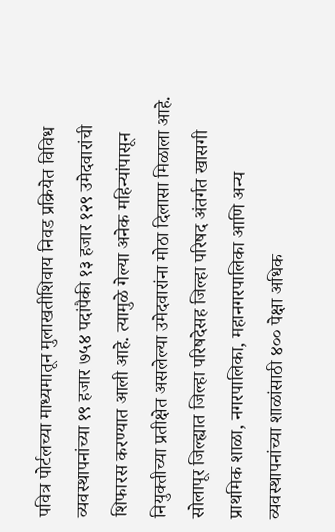पवित्र पोर्टलच्या माध्यमातून मुलाखतीशिवाय निवड प्रक्रियेत विविध व्यवस्थापनांच्या १९ हजार ७५४ पदांपैकी १३ हजार १२९ उमेदवारांची शिफारस करण्यात आली आहे. त्यामुळे गेल्या अनेक महिन्यांपासून नियुक्तीच्या प्रतीक्षेत असलेल्या उमेदवारांना मोठा दिलासा मिळाला आहे.
सोलापूर जिल्ह्यात जिल्हा परिषदेसह जिल्हा परिषद अंतर्गत खासगी प्राथमिक शाळा, नगरपालिका, महानगरपालिका आणि अन्य व्यवस्थापनांच्या शाळांसाठी ४०० पेक्षा अधिक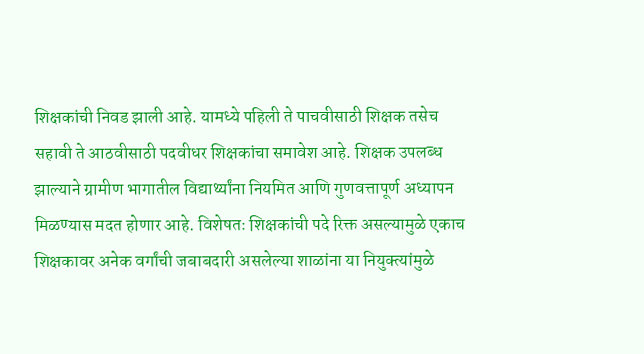शिक्षकांची निवड झाली आहे. यामध्ये पहिली ते पाचवीसाठी शिक्षक तसेच सहावी ते आठवीसाठी पदवीधर शिक्षकांचा समावेश आहे. शिक्षक उपलब्ध झाल्याने ग्रामीण भागातील विद्यार्थ्यांना नियमित आणि गुणवत्तापूर्ण अध्यापन मिळण्यास मदत होणार आहे. विशेषतः शिक्षकांची पदे रिक्त असल्यामुळे एकाच शिक्षकावर अनेक वर्गांची जबाबदारी असलेल्या शाळांना या नियुक्त्यांमुळे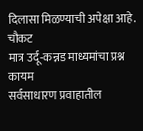दिलासा मिळण्याची अपेक्षा आहे.
चौकट
मात्र उर्दू-कन्नड माध्यमांचा प्रश्न कायम
सर्वसाधारण प्रवाहातील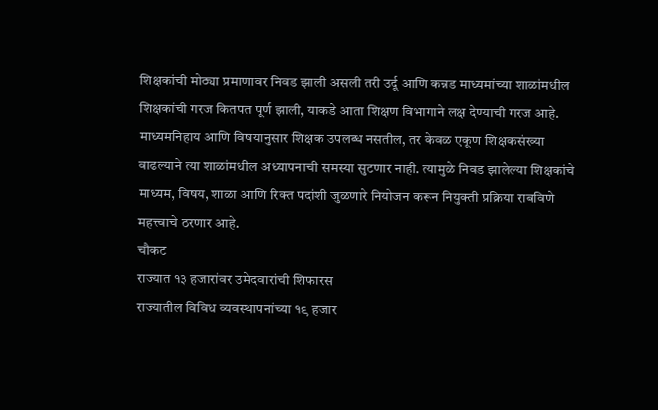शिक्षकांची मोठ्या प्रमाणावर निवड झाली असली तरी उर्दू आणि कन्नड माध्यमांच्या शाळांमधील शिक्षकांची गरज कितपत पूर्ण झाली, याकडे आता शिक्षण विभागाने लक्ष देण्याची गरज आहे. माध्यमनिहाय आणि विषयानुसार शिक्षक उपलब्ध नसतील, तर केवळ एकूण शिक्षकसंख्या वाढल्याने त्या शाळांमधील अध्यापनाची समस्या सुटणार नाही. त्यामुळे निवड झालेल्या शिक्षकांचे माध्यम, विषय, शाळा आणि रिक्त पदांशी जुळणारे नियोजन करून नियुक्ती प्रक्रिया राबविणे महत्त्वाचे ठरणार आहे.
चौकट
राज्यात १३ हजारांवर उमेदवारांची शिफारस
राज्यातील विविध व्यवस्थापनांच्या १९ हजार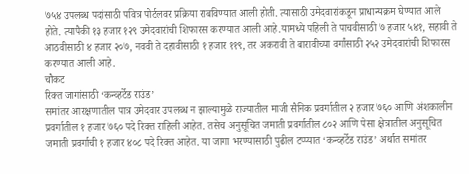७५४ उपलब्ध पदांसाठी पवित्र पोर्टलवर प्रक्रिया राबविण्यात आली होती. त्यासाठी उमेदवारांकडून प्राधान्यक्रम घेण्यात आले होते. त्यापैकी १३ हजार १२९ उमेदवारांची शिफारस करण्यात आली आहे.यामध्ये पहिली ते पाचवीसाठी ७ हजार ५४१, सहावी ते आठवीसाठी ४ हजार २०७, नववी ते दहावीसाठी १ हजार ११९, तर अकरावी ते बारावीच्या वर्गांसाठी २५२ उमेदवारांची शिफारस करण्यात आली आहे.
चौकट
रिक्त जागांसाठी ‘कन्व्हर्टेड राउंड’
समांतर आरक्षणातील पात्र उमेदवार उपलब्ध न झाल्यामुळे राज्यातील माजी सैनिक प्रवर्गातील २ हजार ७६० आणि अंशकालीन प्रवर्गातील १ हजार ७६० पदे रिक्त राहिली आहेत. तसेच अनुसूचित जमाती प्रवर्गातील ८०२ आणि पेसा क्षेत्रातील अनुसूचित जमाती प्रवर्गाची १ हजार ४०८ पदे रिक्त आहेत. या जागा भरण्यासाठी पुढील टप्प्यात ‘कन्व्हर्टेड राउंड’ अर्थात समांतर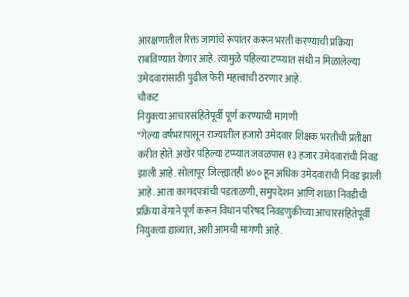आरक्षणातील रिक्त जागांचे रूपांतर करून भरती करण्याची प्रक्रिया राबविण्यात येणार आहे. त्यामुळे पहिल्या टप्प्यात संधी न मिळालेल्या उमेदवारांसाठी पुढील फेरी महत्त्वाची ठरणार आहे.
चौकट
नियुक्त्या आचारसंहितेपूर्वी पूर्ण करण्याची मागणी
“गेल्या वर्षभरापासून राज्यातील हजारो उमेदवार शिक्षक भरतीची प्रतीक्षा करीत होते. अखेर पहिल्या टप्प्यात जवळपास १३ हजार उमेदवारांची निवड झाली आहे. सोलापूर जिल्ह्यातही ४०० हून अधिक उमेदवारांची निवड झाली आहे. आता कागदपत्रांची पडताळणी, समुपदेशन आणि शाळा निवडीची प्रक्रिया वेगाने पूर्ण करून विधान परिषद निवडणुकीच्या आचारसंहितेपूर्वी नियुक्त्या द्याव्यात, अशी आमची मागणी आहे.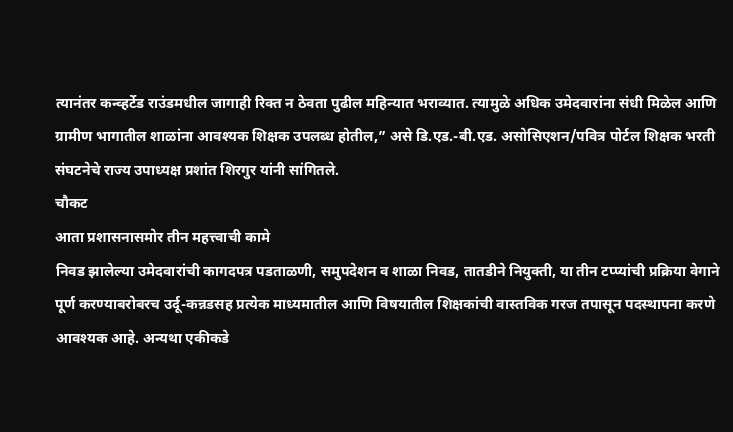त्यानंतर कन्व्हर्टेड राउंडमधील जागाही रिक्त न ठेवता पुढील महिन्यात भराव्यात. त्यामुळे अधिक उमेदवारांना संधी मिळेल आणि ग्रामीण भागातील शाळांना आवश्यक शिक्षक उपलब्ध होतील,” असे डि.एड.-बी.एड. असोसिएशन/पवित्र पोर्टल शिक्षक भरती संघटनेचे राज्य उपाध्यक्ष प्रशांत शिरगुर यांनी सांगितले.
चौकट
आता प्रशासनासमोर तीन महत्त्वाची कामे
निवड झालेल्या उमेदवारांची कागदपत्र पडताळणी, समुपदेशन व शाळा निवड, तातडीने नियुक्ती, या तीन टप्प्यांची प्रक्रिया वेगाने पूर्ण करण्याबरोबरच उर्दू-कन्नडसह प्रत्येक माध्यमातील आणि विषयातील शिक्षकांची वास्तविक गरज तपासून पदस्थापना करणे आवश्यक आहे. अन्यथा एकीकडे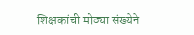शिक्षकांची मोठ्या संख्येने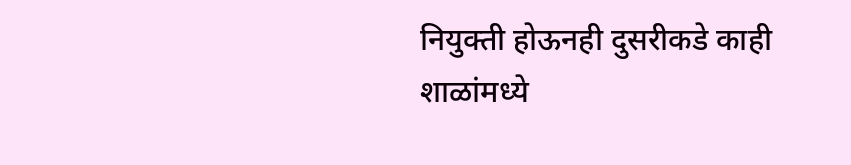नियुक्ती होऊनही दुसरीकडे काही शाळांमध्ये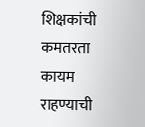शिक्षकांची कमतरता कायम राहण्याची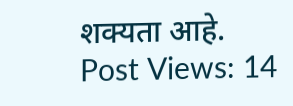शक्यता आहे.
Post Views: 14